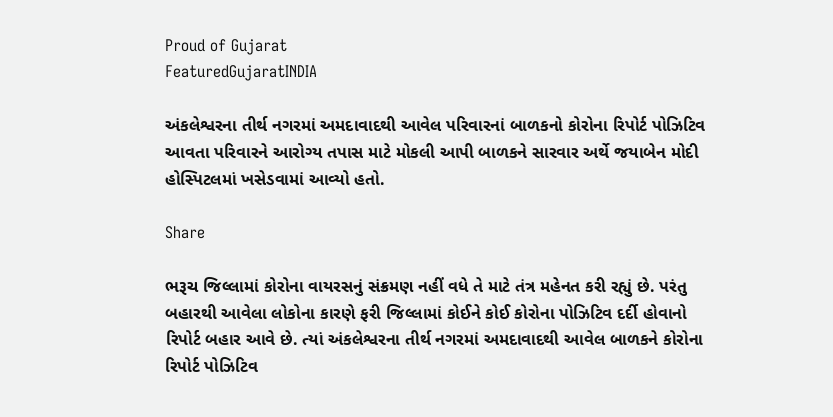Proud of Gujarat
FeaturedGujaratINDIA

અંકલેશ્વરના તીર્થ નગરમાં અમદાવાદથી આવેલ પરિવારનાં બાળકનો કોરોના રિપોર્ટ પોઝિટિવ આવતા પરિવારને આરોગ્ય તપાસ માટે મોકલી આપી બાળકને સારવાર અર્થે જયાબેન મોદી હોસ્પિટલમાં ખસેડવામાં આવ્યો હતો.

Share

ભરૂચ જિલ્લામાં કોરોના વાયરસનું સંક્રમણ નહીં વધે તે માટે તંત્ર મહેનત કરી રહ્યું છે. પરંતુ બહારથી આવેલા લોકોના કારણે ફરી જિલ્લામાં કોઈને કોઈ કોરોના પોઝિટિવ દર્દી હોવાનો રિપોર્ટ બહાર આવે છે. ત્યાં અંકલેશ્વરના તીર્થ નગરમાં અમદાવાદથી આવેલ બાળકને કોરોના રિપોર્ટ પોઝિટિવ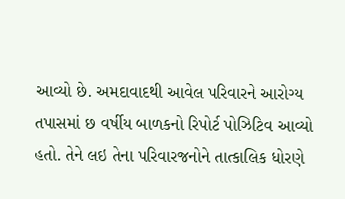આવ્યો છે. અમદાવાદથી આવેલ પરિવારને આરોગ્ય તપાસમાં છ વર્ષીય બાળકનો રિપોર્ટ પોઝિટિવ આવ્યો હતો. તેને લઇ તેના પરિવારજનોને તાત્કાલિક ધોરણે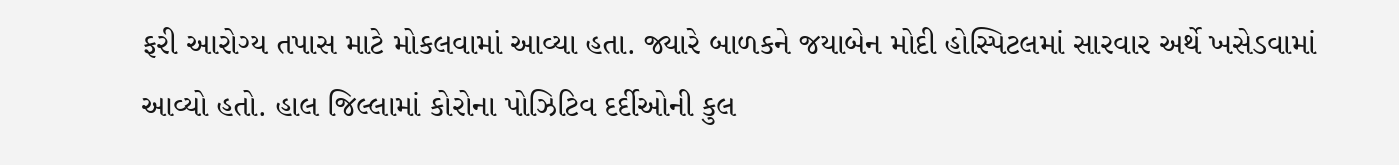ફરી આરોગ્ય તપાસ માટે મોકલવામાં આવ્યા હતા. જ્યારે બાળકને જયાબેન મોદી હોસ્પિટલમાં સારવાર અર્થે ખસેડવામાં આવ્યો હતો. હાલ જિલ્લામાં કોરોના પોઝિટિવ દર્દીઓની કુલ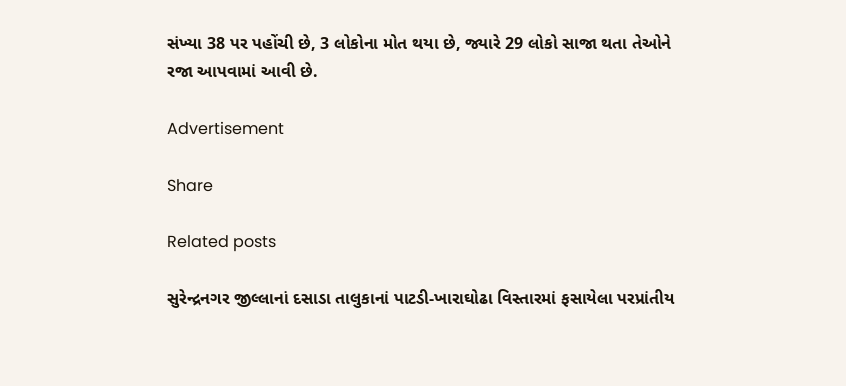સંખ્યા 38 પર પહોંચી છે, 3 લોકોના મોત થયા છે, જ્યારે 29 લોકો સાજા થતા તેઓને રજા આપવામાં આવી છે.

Advertisement

Share

Related posts

સુરેન્દ્રનગર જીલ્લાનાં દસાડા તાલુકાનાં પાટડી-ખારાઘોઢા વિસ્તારમાં ફસાયેલા પરપ્રાંતીય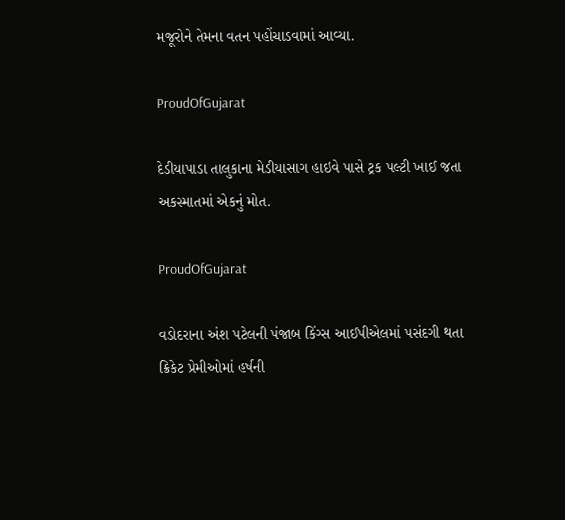મજૂરોને તેમના વતન પહોંચાડવામાં આવ્યા.

ProudOfGujarat

દેડીયાપાડા તાલુકાના મેડીયાસાગ હાઇવે પાસે ટ્રક પલ્ટી ખાઈ જતા અકસ્માતમાં એકનું મોત.

ProudOfGujarat

વડોદરાના અંશ પટેલની પંજાબ કિંગ્સ આઈપીએલમાં પસંદગી થતા ક્રિકેટ પ્રેમીઓમાં હર્ષની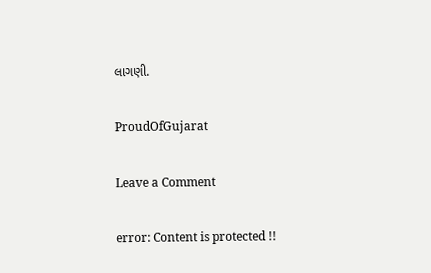લાગણી.

ProudOfGujarat

Leave a Comment

error: Content is protected !!